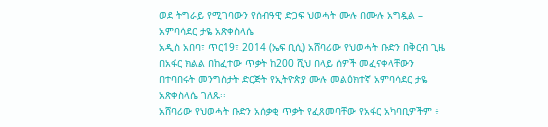ወደ ትግራይ የሚገባውን የሰብዓዊ ድጋፍ ህወሓት ሙሉ በሙሉ አግዷል – አምባሳደር ታዬ አጽቀስላሴ
አዲስ አበባ፣ ጥር19፣ 2014 (ኤፍ ቢሲ) አሸባሪው የህወሓት ቡድን በቅርብ ጊዜ በአፋር ክልል በከፈተው ጥቃት ከ200 ሺህ በላይ ሰዎች መፈናቀላቸውን በተባበሩት መንግስታት ድርጅት የኢትዮጵያ ሙሉ መልዕክተኛ አምባሳደር ታዬ አጽቀስላሴ ገለጹ፡፡
አሸባሪው የህወሓት ቡድን አሰቃቂ ጥቃት የፈጸመባቸው የአፋር አካባቢዎችም ፥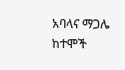አባላና ማጋሌ ከተሞች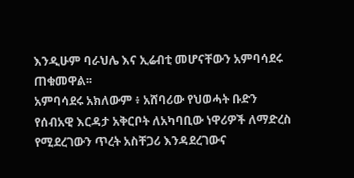እንዲሁም ባራህሌ እና ኢሬብቲ መሆናቸውን አምባሳደሩ ጠቁመዋል፡፡
አምባሳደሩ አክለውም ፥ አሸባሪው የህወሓት ቡድን የሰብአዊ እርዳታ አቅርቦት ለአካባቢው ነዋሪዎች ለማድረስ የሚደረገውን ጥረት አስቸጋሪ እንዳደረገውና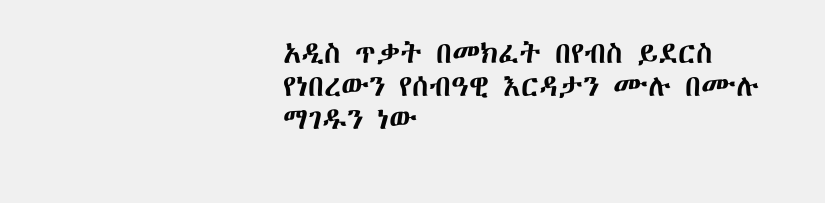አዲስ ጥቃት በመክፈት በየብስ ይደርስ የነበረውን የሰብዓዊ እርዳታን ሙሉ በሙሉ ማገዱን ነው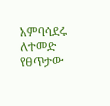አምባሳደሩ ለተመድ የፀጥታው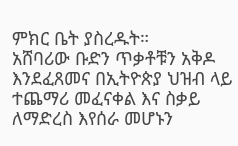ምክር ቤት ያስረዱት።
አሸባሪው ቡድን ጥቃቶቹን አቅዶ እንደፈጸመና በኢትዮጵያ ህዝብ ላይ ተጨማሪ መፈናቀል እና ስቃይ ለማድረስ እየሰራ መሆኑን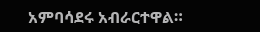አምባሳደሩ አብራርተዋል።